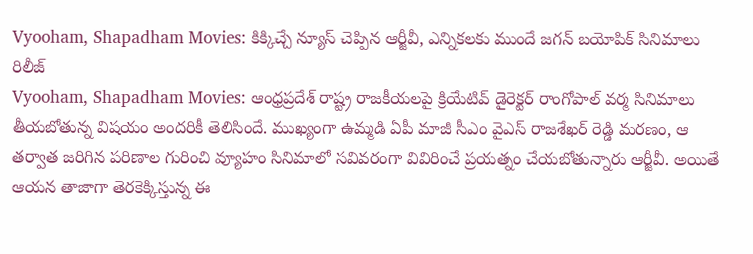Vyooham, Shapadham Movies: కిక్కిచ్చే న్యూస్ చెప్పిన ఆర్జీవీ, ఎన్నికలకు ముందే జగన్ బయోపిక్ సినిమాలు రిలీజ్
Vyooham, Shapadham Movies: ఆంధ్రప్రదేశ్ రాష్ట్ర రాజకీయలపై క్రియేటివ్ డైరెక్టర్ రాంగోపాల్ వర్మ సినిమాలు తీయబోతున్న విషయం అందరికీ తెలిసిందే. ముఖ్యంగా ఉమ్మడి ఏపీ మాజీ సీఎం వైఎస్ రాజశేఖర్ రెడ్డి మరణం, ఆ తర్వాత జరిగిన పరిణాల గురించి వ్యూహం సినిమాలో సవివరంగా వివిరించే ప్రయత్నం చేయబోతున్నారు ఆర్జీవీ. అయితే ఆయన తాజాగా తెరకెక్కిస్తున్న ఈ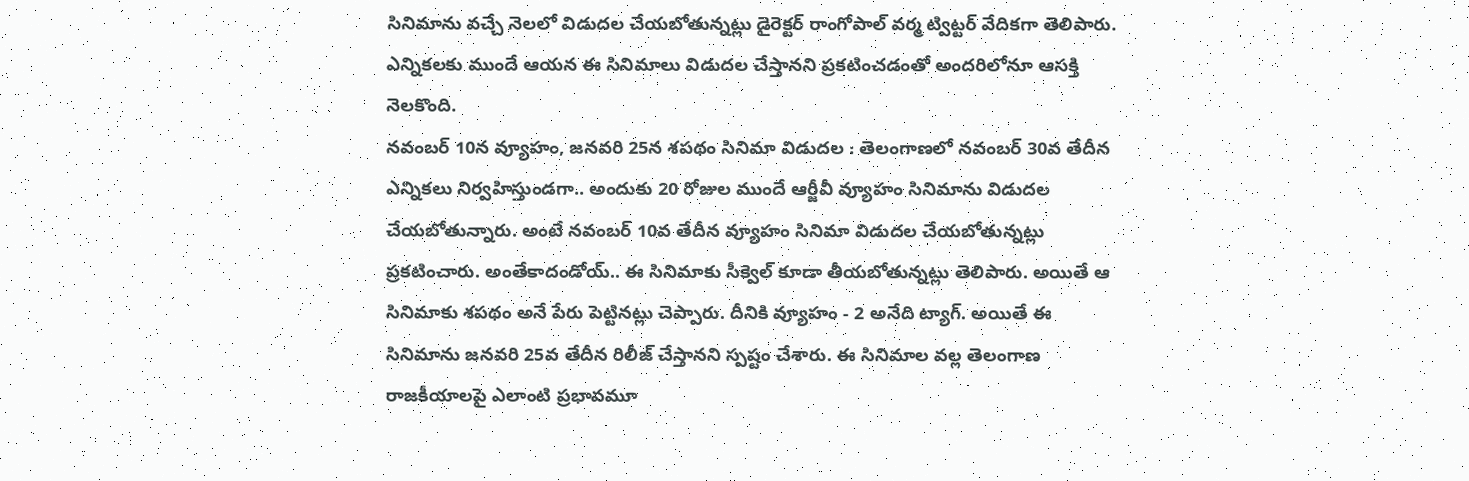సినిమాను వచ్చే నెలలో విడుదల చేయబోతున్నట్లు డైరెక్టర్ రాంగోపాల్ వర్మ ట్విట్టర్ వేదికగా తెలిపారు. ఎన్నికలకు ముందే ఆయన ఈ సినిమాలు విడుదల చేస్తానని ప్రకటించడంతో అందరిలోనూ ఆసక్తి నెలకొంది.
నవంబర్ 10న వ్యూహం, జనవరి 25న శపథం సినిమా విడుదల : తెలంగాణలో నవంబర్ 30వ తేదీన ఎన్నికలు నిర్వహిస్తుండగా.. అందుకు 20 రోజుల ముందే ఆర్జీవీ వ్యూహం సినిమాను విడుదల చేయబోతున్నారు. అంటే నవంబర్ 10వ తేదీన వ్యూహం సినిమా విడుదల చేయబోతున్నట్లు ప్రకటించారు. అంతేకాదండోయ్.. ఈ సినిమాకు సీక్వెల్ కూడా తీయబోతున్నట్లు తెలిపారు. అయితే ఆ సినిమాకు శపథం అనే పేరు పెట్టినట్లు చెప్పారు. దీనికి వ్యూహం - 2 అనేది ట్యాగ్. అయితే ఈ సినిమాను జనవరి 25వ తేదీన రిలీజ్ చేస్తానని స్పష్టం చేశారు. ఈ సినిమాల వల్ల తెలంగాణ రాజకీయాలపై ఎలాంటి ప్రభావమూ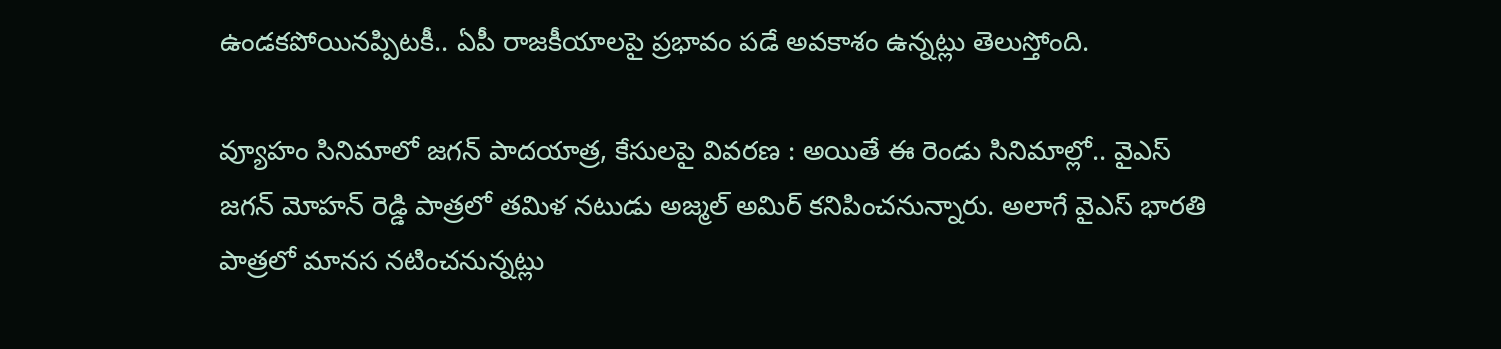ఉండకపోయినప్పిటకీ.. ఏపీ రాజకీయాలపై ప్రభావం పడే అవకాశం ఉన్నట్లు తెలుస్తోంది.

వ్యూహం సినిమాలో జగన్ పాదయాత్ర, కేసులపై వివరణ : అయితే ఈ రెండు సినిమాల్లో.. వైఎస్ జగన్ మోహన్ రెడ్డి పాత్రలో తమిళ నటుడు అజ్మల్ అమిర్ కనిపించనున్నారు. అలాగే వైఎస్ భారతి పాత్రలో మానస నటించనున్నట్లు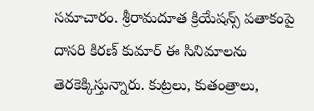సమాచారం. శ్రీరామదూత క్రియేషన్స్ పతాకంపై దాసరి కిరణ్ కుమార్ ఈ సినిమాలను తెరకెక్కిస్తున్నారు. కుట్రలు, కుతంత్రాలు,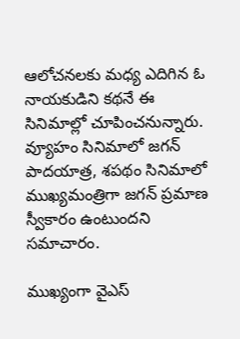ఆలోచనలకు మధ్య ఎదిగిన ఓ నాయకుడిని కథనే ఈ సినిమాల్లో చూపించనున్నారు. వ్యూహం సినిమాలో జగన్ పాదయాత్ర, శపథం సినిమాలో ముఖ్యమంత్రిగా జగన్ ప్రమాణ స్వీకారం ఉంటుందని సమాచారం.

ముఖ్యంగా వైఎస్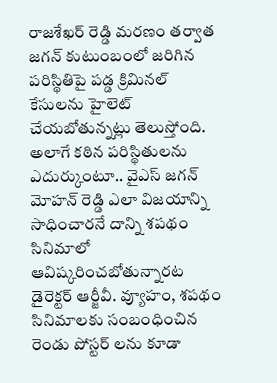రాజశేఖర్ రెడ్డి మరణం తర్వాత జగన్ కుటుంబంలో జరిగిన పరిస్థితిపై పడ్డ క్రిమినల్ కేసులను హైలెట్ చేయబోతున్నట్లు తెలుస్తోంది. అలాగే కఠిన పరిస్థితులను ఎదుర్కుంటూ.. వైఎస్ జగన్ మోహన్ రెడ్డి ఎలా విజయాన్ని సాధించారనే దాన్ని శపథం సినిమాలో ఆవిష్కరించబోతున్నారట డైరెక్టర్ ఆర్జీవీ. వ్యూహం, శపథం సినిమాలకు సంబంధించిన రెండు పోస్టర్ లను కూడా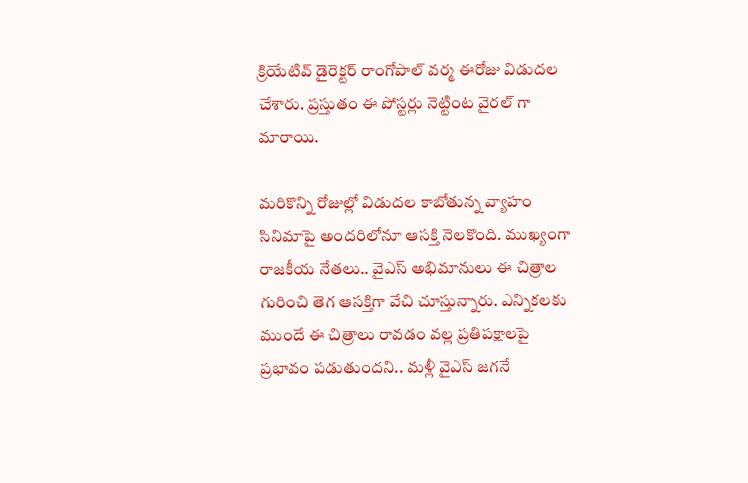క్రియేటివ్ డైరెక్టర్ రాంగోపాల్ వర్మ ఈరోజు విడుదల చేశారు. ప్రస్తుతం ఈ పోస్టర్లు నెట్టింట వైరల్ గా మారాయి.

మరికొన్ని రోజుల్లో విడుదల కాబోతున్న వ్యాహం సినిమాపై అందరిలోనూ ఆసక్తి నెలకొంది. ముఖ్యంగా రాజకీయ నేతలు.. వైఎస్ అభిమానులు ఈ చిత్రాల గురించి తెగ ఆసక్తిగా వేచి చూస్తున్నారు. ఎన్నికలకు ముందే ఈ చిత్రాలు రావడం వల్ల ప్రతిపక్షాలపై ప్రభావం పడుతుందని.. మళ్లీ వైఎస్ జగనే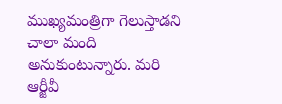ముఖ్యమంత్రిగా గెలుస్తాడని చాలా మంది అనుకుంటున్నారు. మరి ఆర్జీవీ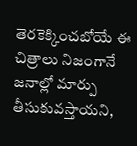తెరకెక్కించబోయే ఈ చిత్రాలు నిజంగానే జనాల్లో మార్పు తీసుకువస్తాయని,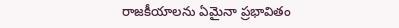రాజకీయాలను ఏమైనా ప్రభావితం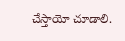చేస్తాయో చూడాలి.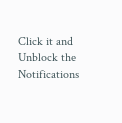Click it and Unblock the Notifications